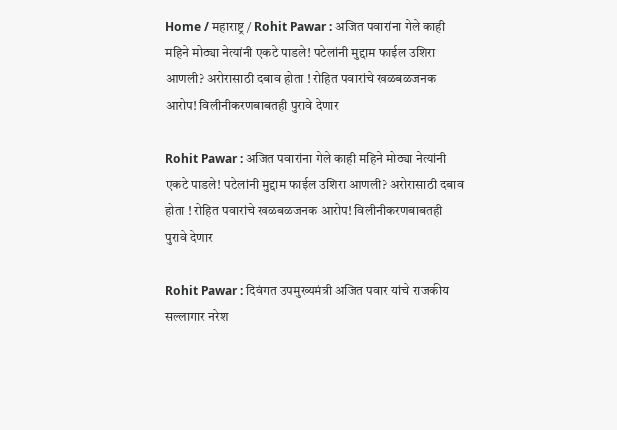Home / महाराष्ट्र / Rohit Pawar : अजित पवारांना गेले काही महिने मोठ्या नेत्यांनी एकटे पाडले! पटेलांनी मुद्दाम फाईल उशिरा आणली? अरोरासाठी दबाव होता ! रोहित पवारांचे खळबळजनक आरोप! विलीनीकरणबाबतही पुरावे देणार

Rohit Pawar : अजित पवारांना गेले काही महिने मोठ्या नेत्यांनी एकटे पाडले! पटेलांनी मुद्दाम फाईल उशिरा आणली? अरोरासाठी दबाव होता ! रोहित पवारांचे खळबळजनक आरोप! विलीनीकरणबाबतही पुरावे देणार

Rohit Pawar : दिवंगत उपमुख्यमंत्री अजित पवार यांचे राजकीय सल्लागार नरेश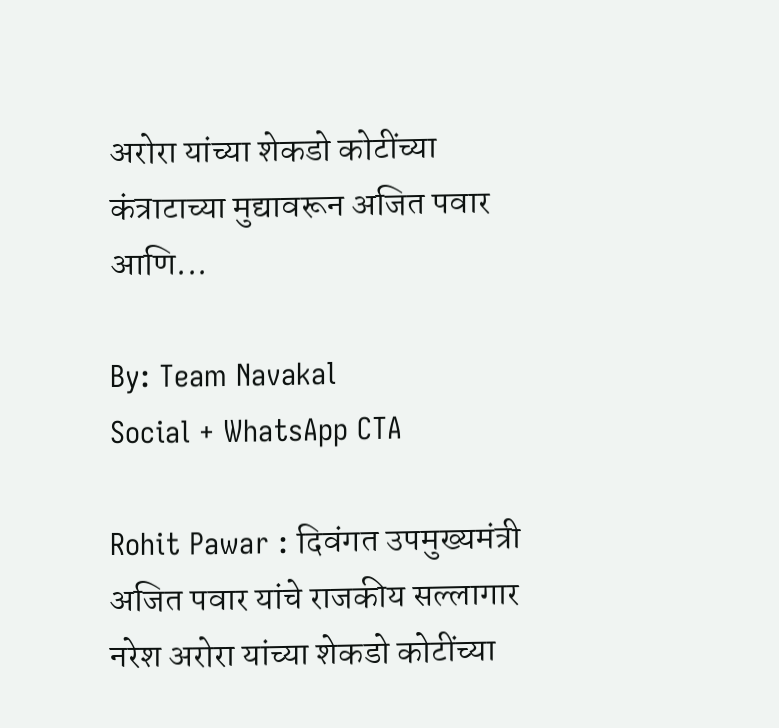अरोरा यांच्या शेकडो कोटींच्या कंत्राटाच्या मुद्यावरून अजित पवार आणि...

By: Team Navakal
Social + WhatsApp CTA

Rohit Pawar : दिवंगत उपमुख्यमंत्री अजित पवार यांचे राजकीय सल्लागार नरेश अरोरा यांच्या शेकडो कोटींच्या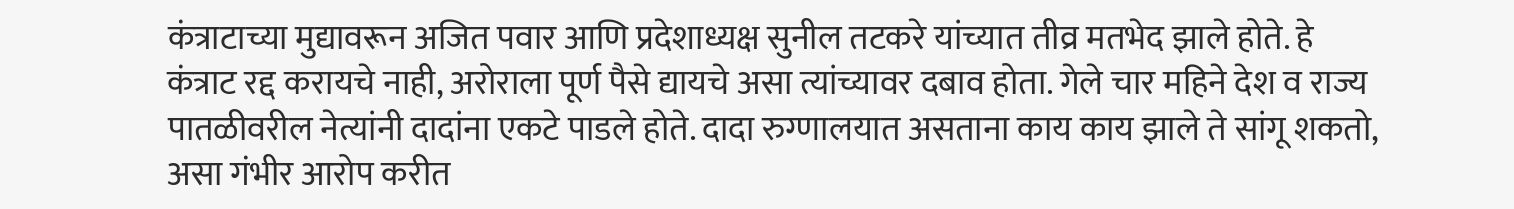कंत्राटाच्या मुद्यावरून अजित पवार आणि प्रदेशाध्यक्ष सुनील तटकरे यांच्यात तीव्र मतभेद झाले होते. हे कंत्राट रद्द करायचे नाही, अरोराला पूर्ण पैसे द्यायचे असा त्यांच्यावर दबाव होता. गेले चार महिने देश व राज्य पातळीवरील नेत्यांनी दादांना एकटे पाडले होते. दादा रुग्णालयात असताना काय काय झाले ते सांगू शकतो, असा गंभीर आरोप करीत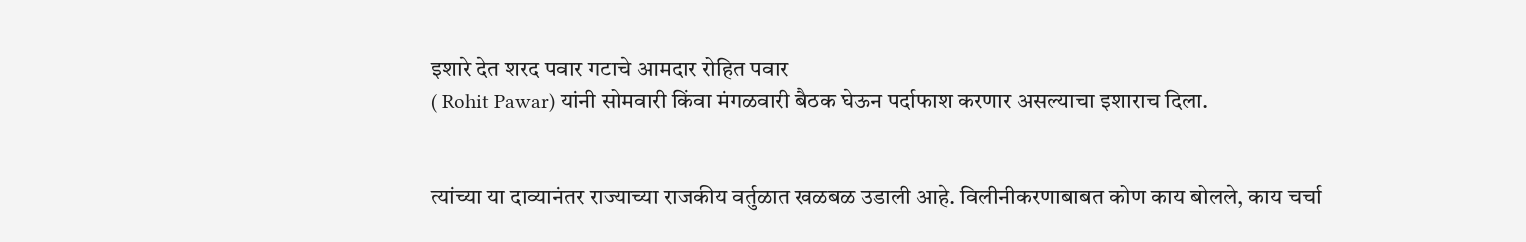इशारे देत शरद पवार गटाचे आमदार रोहित पवार
( Rohit Pawar) यांनी सोमवारी किंवा मंगळवारी बैठक घेऊन पर्दाफाश करणार असल्याचा इशाराच दिला.


त्यांच्या या दाव्यानंतर राज्याच्या राजकीय वर्तुळात खळबळ उडाली आहे. विलीनीकरणाबाबत कोण काय बोलले, काय चर्चा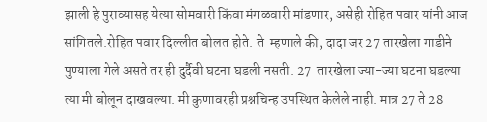झाली हे पुराव्यासह येत्या सोमवारी किंवा मंगळवारी मांडणार, असेही रोहित पवार यांनी आज सांगितले.रोहित पवार दिल्लीत बोलत होते. ते  म्हणाले की, दादा जर 27 तारखेला गाडीने पुण्याला गेले असते तर ही दुर्दैवी घटना घडली नसती. 27  तारखेला ज्या-ज्या घटना घडल्या त्या मी बोलून दाखवल्या. मी कुणावरही प्रश्नचिन्ह उपस्थित केलेले नाही. मात्र 27 ते 28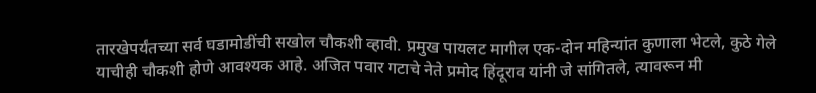तारखेपर्यंतच्या सर्व घडामोडींची सखोल चौकशी व्हावी. प्रमुख पायलट मागील एक-दोन महिन्यांत कुणाला भेटले, कुठे गेले याचीही चौकशी होणे आवश्यक आहे. अजित पवार गटाचे नेते प्रमोद हिंदूराव यांनी जे सांगितले, त्यावरून मी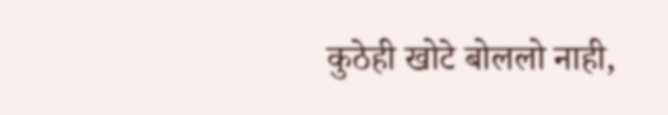कुठेही खोटे बोललो नाही,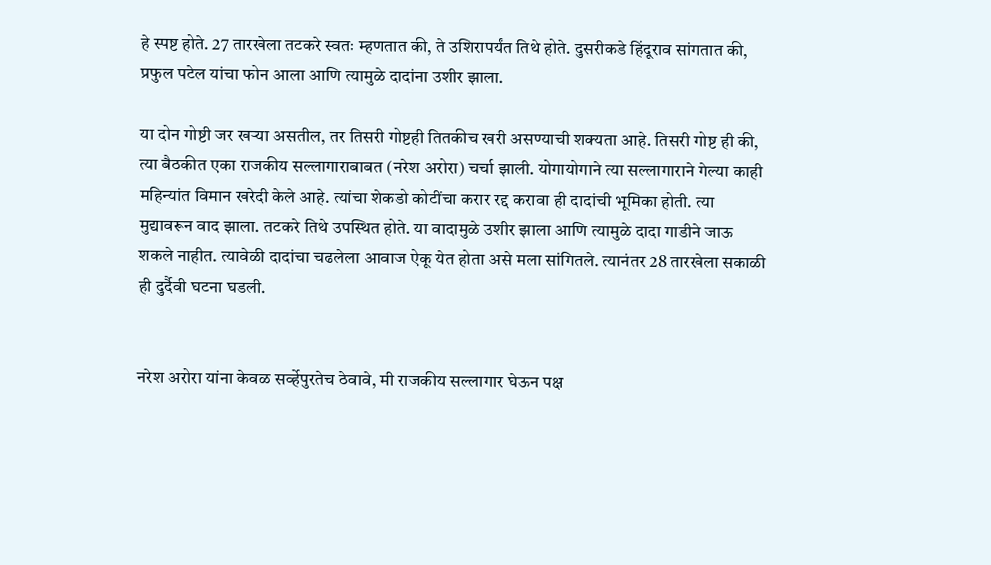हे स्पष्ट होते. 27 तारखेला तटकरे स्वतः म्हणतात की, ते उशिरापर्यंत तिथे होते. दुसरीकडे हिंदूराव सांगतात की, प्रफुल पटेल यांचा फोन आला आणि त्यामुळे दादांना उशीर झाला.

या दोन गोष्टी जर खर्‍या असतील, तर तिसरी गोष्टही तितकीच खरी असण्याची शक्यता आहे. तिसरी गोष्ट ही की, त्या बैठकीत एका राजकीय सल्लागाराबाबत (नरेश अरोरा) चर्चा झाली. योगायोगाने त्या सल्लागाराने गेल्या काही महिन्यांत विमान खरेदी केले आहे. त्यांचा शेकडो कोटींचा करार रद्द करावा ही दादांची भूमिका होती. त्या मुद्यावरून वाद झाला. तटकरे तिथे उपस्थित होते. या वादामुळे उशीर झाला आणि त्यामुळे दादा गाडीने जाऊ शकले नाहीत. त्यावेळी दादांचा चढलेला आवाज ऐकू येत होता असे मला सांगितले. त्यानंतर 28 तारखेला सकाळी ही दुर्दैवी घटना घडली.


नरेश अरोरा यांना केवळ सर्व्हेपुरतेच ठेवावे, मी राजकीय सल्लागार घेऊन पक्ष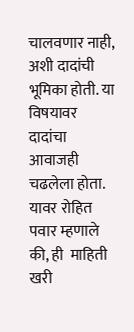चालवणार नाही, अशी दादांची भूमिका होती. या विषयावर दादांचा आवाजही चढलेला होता. यावर रोहित पवार म्हणाले की, ही  माहिती खरी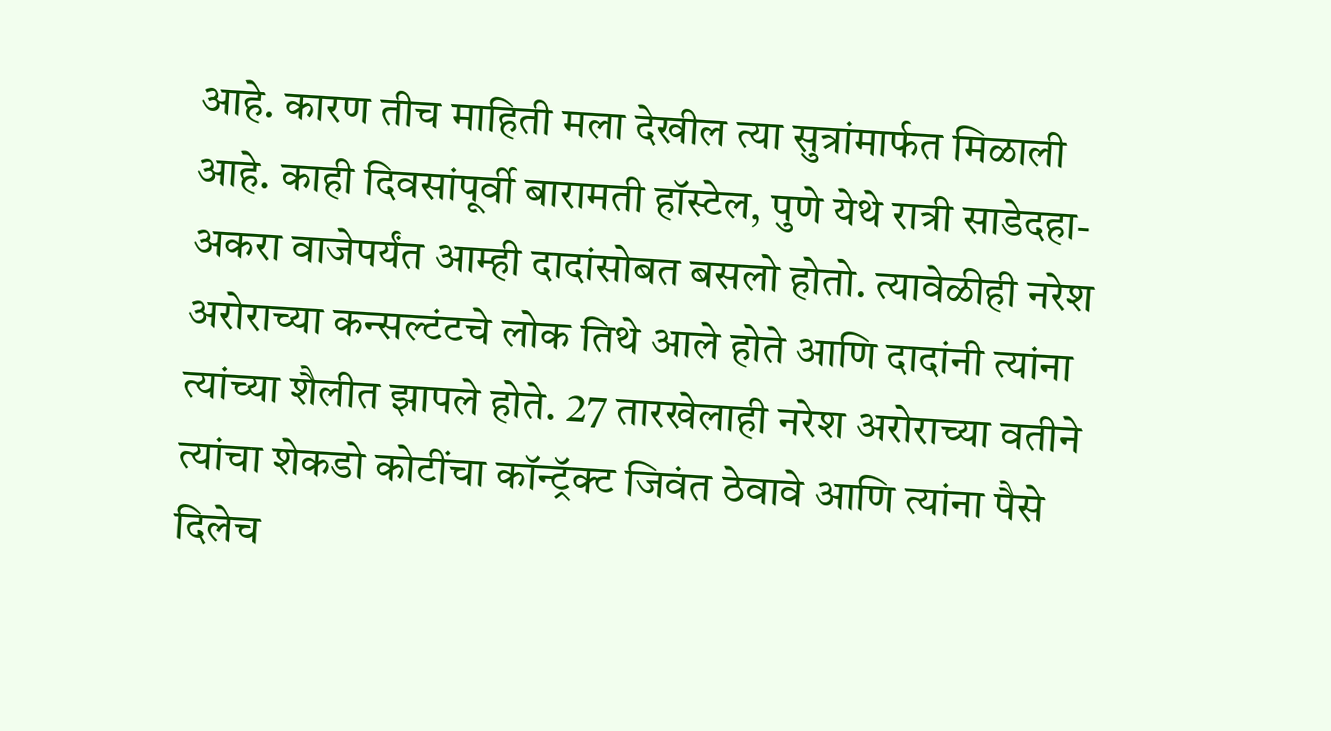आहे. कारण तीच माहिती मला देखील त्या सुत्रांमार्फत मिळाली आहे. काही दिवसांपूर्वी बारामती हॉस्टेल, पुणे येथे रात्री साडेदहा-अकरा वाजेपर्यंत आम्ही दादांसोबत बसलो होतो. त्यावेळीही नरेश अरोराच्या कन्सल्टंटचे लोक तिथे आले होते आणि दादांनी त्यांना त्यांच्या शैलीत झापले होते. 27 तारखेलाही नरेश अरोराच्या वतीने त्यांचा शेकडो कोटींचा कॉन्ट्रॅक्ट जिवंत ठेवावे आणि त्यांना पैसे दिलेच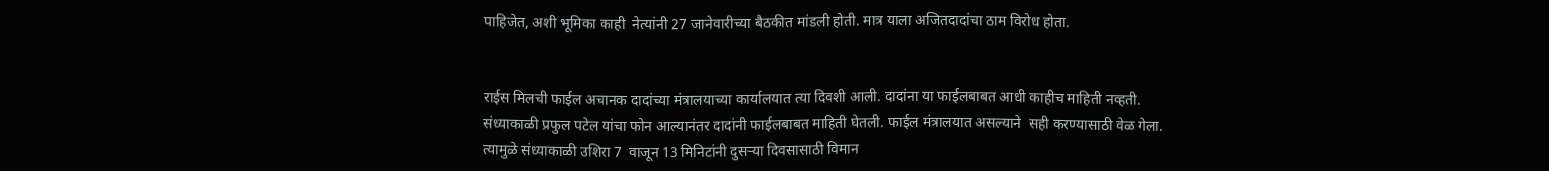पाहिजेत, अशी भूमिका काही  नेत्यांनी 27 जानेवारीच्या बैठकीत मांडली होती. मात्र याला अजितदादांचा ठाम विरोध होता.


राईस मिलची फाईल अचानक दादांच्या मंत्रालयाच्या कार्यालयात त्या दिवशी आली. दादांना या फाईलबाबत आधी काहीच माहिती नव्हती. संध्याकाळी प्रफुल पटेल यांचा फोन आल्यानंतर दादांनी फाईलबाबत माहिती घेतली. फाईल मंत्रालयात असल्याने  सही करण्यासाठी वेळ गेला. त्यामुळे संध्याकाळी उशिरा 7  वाजून 13 मिनिटांनी दुसर्‍या दिवसासाठी विमान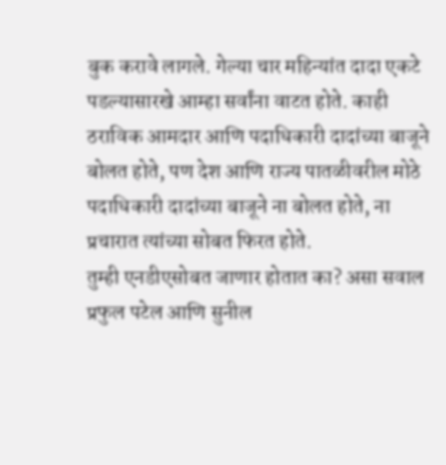बुक करावे लागले. गेल्या चार महिन्यांत दादा एकटे पडल्यासारखे आम्हा सर्वांना वाटत होते. काही ठराविक आमदार आणि पदाधिकारी दादांच्या बाजूने बोलत होते, पण देश आणि राज्य पातळीवरील मोठे पदाधिकारी दादांच्या बाजूने ना बोलत होते, ना प्रचारात त्यांच्या सोबत फिरत होते.
तुम्ही एनडीएसोबत जाणार होतात का? असा सवाल प्रफुल पटेल आणि सुनील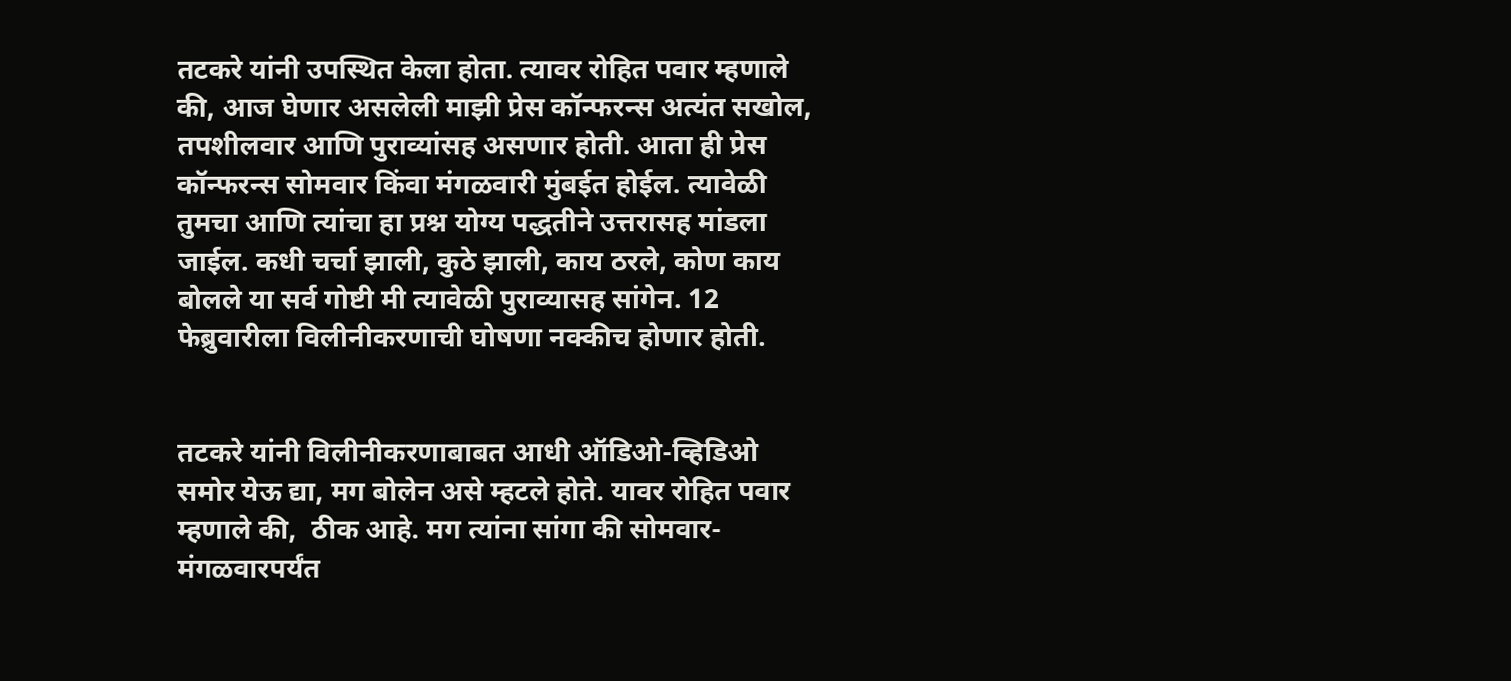तटकरे यांनी उपस्थित केला होता. त्यावर रोहित पवार म्हणाले की, आज घेणार असलेली माझी प्रेस कॉन्फरन्स अत्यंत सखोल, तपशीलवार आणि पुराव्यांसह असणार होती. आता ही प्रेस कॉन्फरन्स सोमवार किंवा मंगळवारी मुंबईत होईल. त्यावेळी तुमचा आणि त्यांचा हा प्रश्न योग्य पद्धतीने उत्तरासह मांडला जाईल. कधी चर्चा झाली, कुठे झाली, काय ठरले, कोण काय बोलले या सर्व गोष्टी मी त्यावेळी पुराव्यासह सांगेन. 12 फेब्रुवारीला विलीनीकरणाची घोषणा नक्कीच होणार होती.


तटकरे यांनी विलीनीकरणाबाबत आधी ऑडिओ-व्हिडिओ समोर येऊ द्या, मग बोलेन असे म्हटले होते. यावर रोहित पवार म्हणाले की,  ठीक आहे. मग त्यांना सांगा की सोमवार-मंगळवारपर्यंत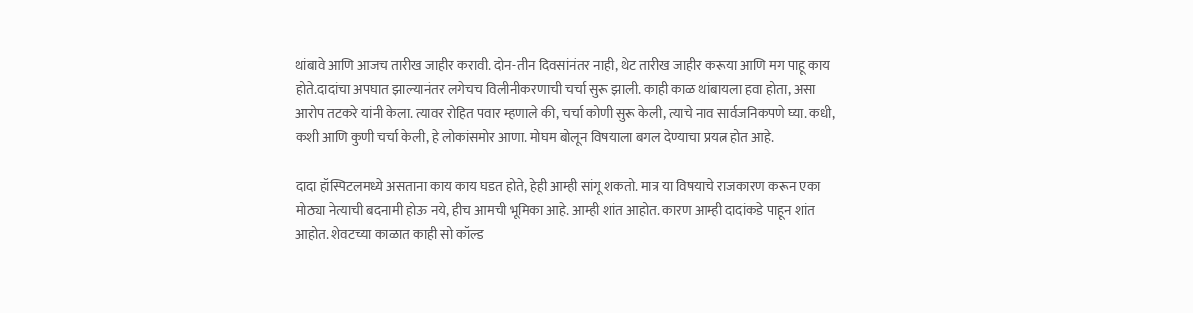थांबावे आणि आजच तारीख जाहीर करावी. दोन-तीन दिवसांनंतर नाही, थेट तारीख जाहीर करूया आणि मग पाहू काय होते.दादांचा अपघात झाल्यानंतर लगेचच विलीनीकरणाची चर्चा सुरू झाली. काही काळ थांबायला हवा होता, असा आरोप तटकरे यांनी केला. त्यावर रोहित पवार म्हणाले की, चर्चा कोणी सुरू केली, त्याचे नाव सार्वजनिकपणे घ्या. कधी, कशी आणि कुणी चर्चा केली, हे लोकांसमोर आणा. मोघम बोलून विषयाला बगल देण्याचा प्रयत्न होत आहे.

दादा हॉस्पिटलमध्ये असताना काय काय घडत होते, हेही आम्ही सांगू शकतो. मात्र या विषयाचे राजकारण करून एका मोठ्या नेत्याची बदनामी होऊ नये, हीच आमची भूमिका आहे. आम्ही शांत आहोत. कारण आम्ही दादांकडे पाहून शांत आहोत. शेवटच्या काळात काही सो कॉल्ड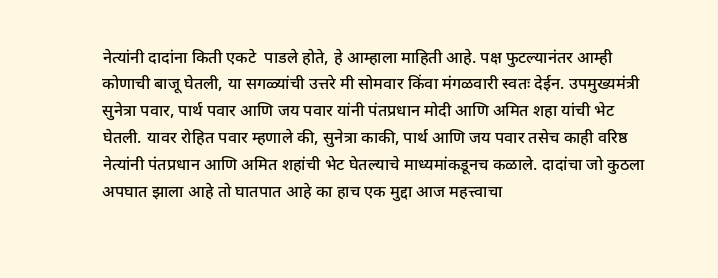नेत्यांनी दादांना किती एकटे  पाडले होते, हे आम्हाला माहिती आहे. पक्ष फुटल्यानंतर आम्ही कोणाची बाजू घेतली, या सगळ्यांची उत्तरे मी सोमवार किंवा मंगळवारी स्वतः देईन. उपमुख्यमंत्री सुनेत्रा पवार, पार्थ पवार आणि जय पवार यांनी पंतप्रधान मोदी आणि अमित शहा यांची भेट घेतली. यावर रोहित पवार म्हणाले की, सुनेत्रा काकी, पार्थ आणि जय पवार तसेच काही वरिष्ठ नेत्यांनी पंतप्रधान आणि अमित शहांची भेट घेतल्याचे माध्यमांकडूनच कळाले. दादांचा जो कुठला अपघात झाला आहे तो घातपात आहे का हाच एक मुद्दा आज महत्त्वाचा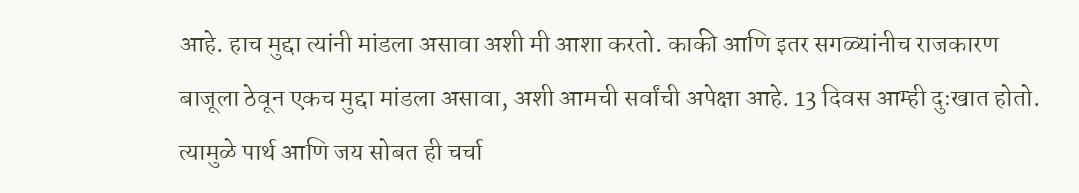आहे. हाच मुद्दा त्यांनी मांडला असावा अशी मी आशा करतो. काकी आणि इतर सगळ्यांनीच राजकारण बाजूला ठेवून एकच मुद्दा मांडला असावा, अशी आमची सर्वांची अपेक्षा आहे. 13 दिवस आम्ही दुःखात होतो. त्यामुळे पार्थ आणि जय सोबत ही चर्चा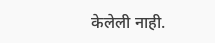केलेली नाही.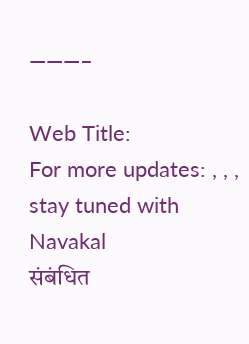———–

Web Title:
For more updates: , , , stay tuned with Navakal
संबंधित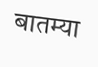बातम्या